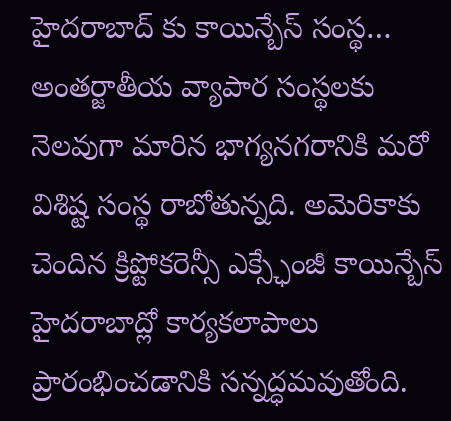హైదరాబాద్ కు కాయిన్బేస్ సంస్థ…
అంతర్జాతీయ వ్యాపార సంస్థలకు నెలవుగా మారిన భాగ్యనగరానికి మరో విశిష్ట సంస్థ రాబోతున్నది. అమెరికాకు చెందిన క్రిప్టోకరెన్సీ ఎక్స్ఛేంజీ కాయిన్బేస్ హైదరాబాద్లో కార్యకలాపాలు ప్రారంభించడానికి సన్నద్ధమవుతోంది.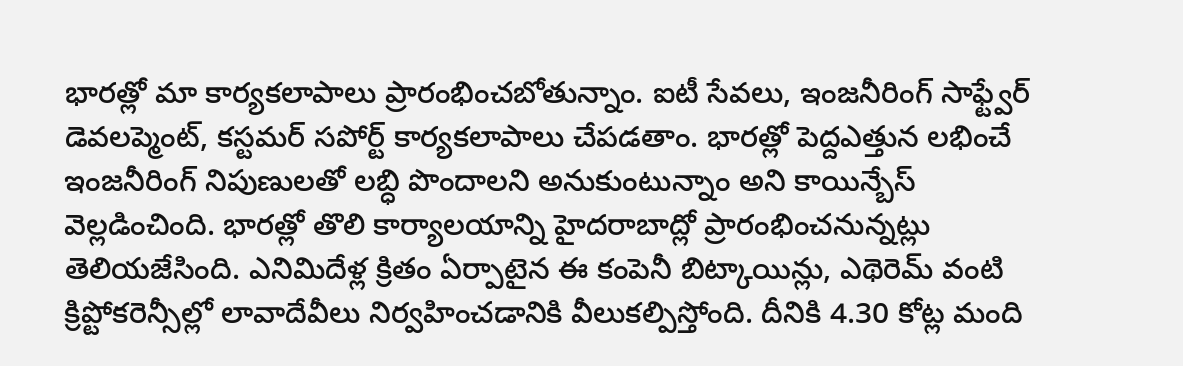భారత్లో మా కార్యకలాపాలు ప్రారంభించబోతున్నాం. ఐటీ సేవలు, ఇంజనీరింగ్ సాఫ్ట్వేర్ డెవలప్మెంట్, కస్టమర్ సపోర్ట్ కార్యకలాపాలు చేపడతాం. భారత్లో పెద్దఎత్తున లభించే ఇంజనీరింగ్ నిపుణులతో లబ్ధి పొందాలని అనుకుంటున్నాం అని కాయిన్బేస్ వెల్లడించింది. భారత్లో తొలి కార్యాలయాన్ని హైదరాబాద్లో ప్రారంభించనున్నట్లు తెలియజేసింది. ఎనిమిదేళ్ల క్రితం ఏర్పాటైన ఈ కంపెనీ బిట్కాయిన్లు, ఎథెరెమ్ వంటి క్రిప్టోకరెన్సీల్లో లావాదేవీలు నిర్వహించడానికి వీలుకల్పిస్తోంది. దీనికి 4.30 కోట్ల మంది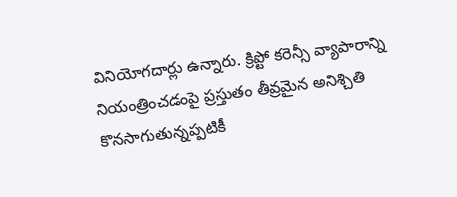వినియోగదార్లు ఉన్నారు. క్రిప్టో కరెన్సీ వ్యాపారాన్ని నియంత్రించడంపై ప్రస్తుతం తీవ్రమైన అనిశ్చితి కొనసాగుతున్నప్పటికీ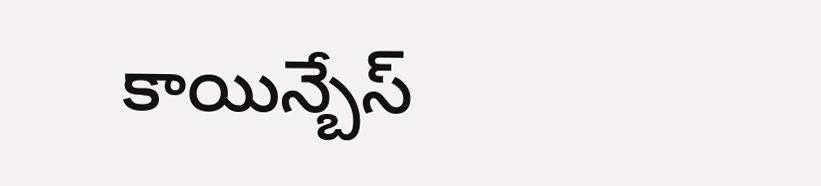కాయిన్బేస్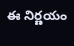ఈ నిర్ణయం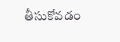తీసుకోవడం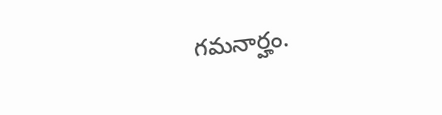గమనార్హం.